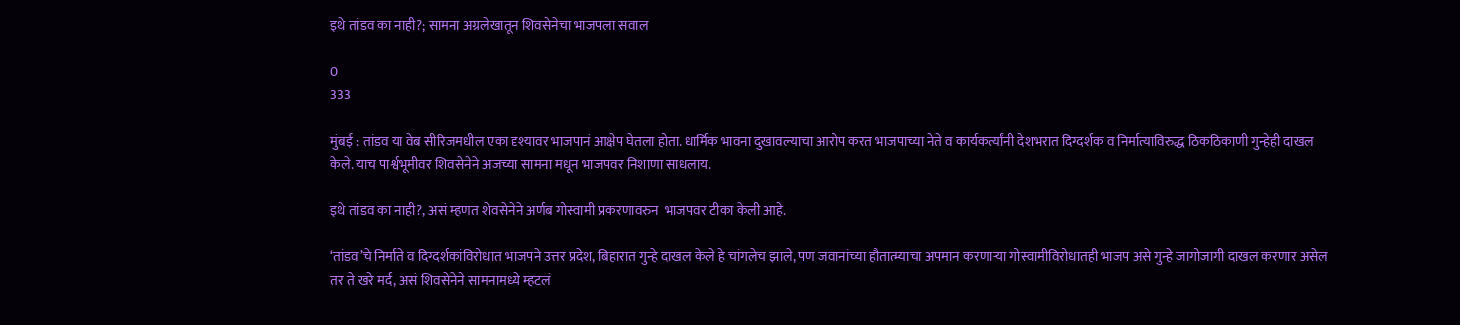इथे तांडव का नाही?; सामना अग्रलेखातून शिवसेनेचा भाजपला सवाल

0
333

मुंबई : तांडव या वेब सीरिजमधील एका दृश्यावर भाजपानं आक्षेप घेतला होता. धार्मिक भावना दुखावल्याचा आरोप करत भाजपाच्या नेते व कार्यकर्त्यांनी देशभरात दिग्दर्शक व निर्मात्याविरुद्ध ठिकठिकाणी गुन्हेही दाखल केले. याच पार्श्वभूमीवर शिवसेनेने अजच्या सामना मधून भाजपवर निशाणा साधलाय.

इथे तांडव का नाही?, असं म्हणत शेवसेनेने अर्णब गोस्वामी प्रकरणावरुन  भाजपवर टीका केली आहे.

‘तांडव’चे निर्माते व दिग्दर्शकांविरोधात भाजपने उत्तर प्रदेश, बिहारात गुन्हे दाखल केले हे चांगलेच झाले, पण जवानांच्या हौतात्म्याचा अपमान करणाऱ्या गोस्वामीविरोधातही भाजप असे गुन्हे जागोजागी दाखल करणार असेल तर ते खरे मर्द, असं शिवसेनेने सामनामध्ये म्हटलं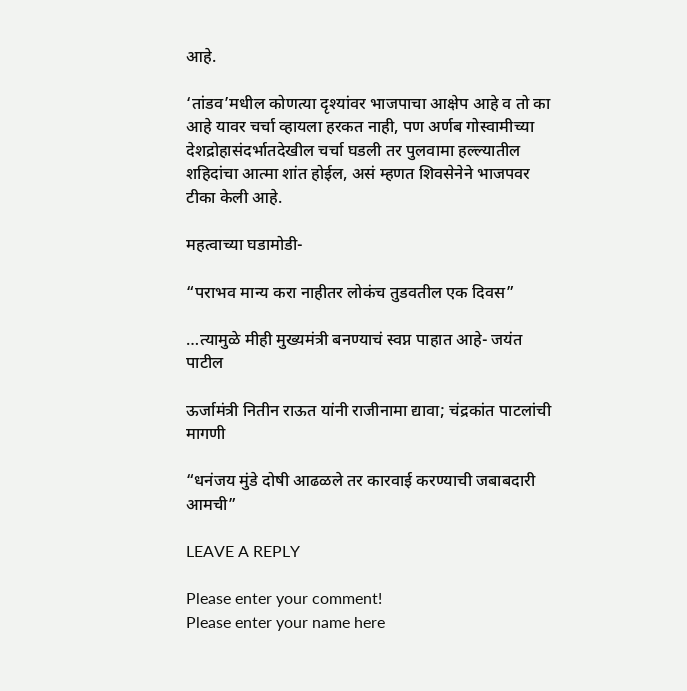आहे.

‘तांडव’मधील कोणत्या दृश्यांवर भाजपाचा आक्षेप आहे व तो का आहे यावर चर्चा व्हायला हरकत नाही, पण अर्णब गोस्वामीच्या देशद्रोहासंदर्भातदेखील चर्चा घडली तर पुलवामा हल्ल्यातील शहिदांचा आत्मा शांत होईल, असं म्हणत शिवसेनेने भाजपवर टीका केली आहे.

महत्वाच्या घडामोडी-

“पराभव मान्य करा नाहीतर लोकंच तुडवतील एक दिवस”

…त्यामुळे मीही मुख्यमंत्री बनण्याचं स्वप्न पाहात आहे- जयंत पाटील

ऊर्जामंत्री नितीन राऊत यांनी राजीनामा द्यावा; चंद्रकांत पाटलांची मागणी

“धनंजय मुंडे दोषी आढळले तर कारवाई करण्याची जबाबदारी आमची”

LEAVE A REPLY

Please enter your comment!
Please enter your name here